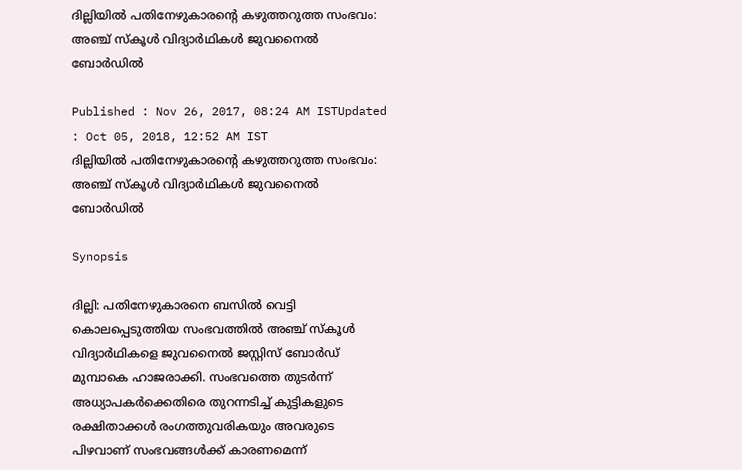ദില്ലിയില്‍ പതിനേഴുകാരന്‍റെ കഴുത്തറുത്ത സംഭവം: അഞ്ച് സ്കൂൾ വിദ്യാർഥികൾ ജുവനൈൽ ബോർഡിൽ

Published : Nov 26, 2017, 08:24 AM ISTUpdated : Oct 05, 2018, 12:52 AM IST
ദില്ലിയില്‍ പതിനേഴുകാരന്‍റെ കഴുത്തറുത്ത സംഭവം: അഞ്ച് സ്കൂൾ വിദ്യാർഥികൾ ജുവനൈൽ ബോർഡിൽ

Synopsis

ദില്ലി: പതിനേഴുകാരനെ ബസിൽ വെട്ടി കൊലപ്പെടുത്തിയ സംഭവത്തിൽ അഞ്ച് സ്കൂൾ വിദ്യാർഥികളെ ജുവനൈൽ ജസ്റ്റിസ് ബോർഡ് മുമ്പാകെ ഹാജരാക്കി. സംഭവത്തെ തുടർന്ന് അധ്യാപകർക്കെതിരെ തുറന്നടിച്ച് കുട്ടികളുടെ രക്ഷിതാക്കൾ രംഗത്തുവരികയും അവരുടെ പിഴവാണ് സംഭവങ്ങൾക്ക് കാരണമെന്ന്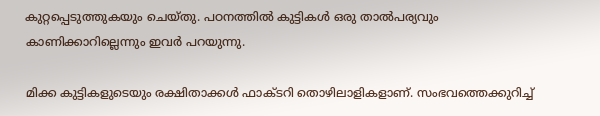കുറ്റപ്പെടുത്തുകയും ചെയ്തു. പഠനത്തിൽ കുട്ടികൾ ഒരു താൽപര്യവും കാണിക്കാറില്ലെന്നും ഇവർ പറയുന്നു.

മിക്ക കുട്ടികളുടെയും രക്ഷിതാക്കൾ ഫാക്ടറി തൊഴിലാളികളാണ്. സംഭവത്തെക്കുറിച്ച്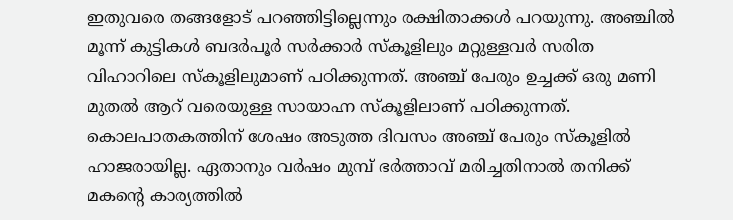ഇതുവരെ തങ്ങളോട് പറഞ്ഞിട്ടില്ലെന്നും രക്ഷിതാക്കൾ പറയുന്നു. അഞ്ചിൽ മൂന്ന് കുട്ടികൾ ബദർപൂർ സർക്കാർ സ്കൂളിലും മറ്റുള്ളവർ സരിത വിഹാറിലെ സ്കൂളിലുമാണ് പഠിക്കുന്നത്. അഞ്ച് പേരും ഉച്ചക്ക് ഒരു മണി മുതൽ ആറ് വരെയുള്ള സായാഹ്ന സ്കൂളിലാണ് പഠിക്കുന്നത്. കൊലപാതകത്തിന് ശേഷം അടുത്ത ദിവസം അഞ്ച് പേരും സ്കൂളിൽ ഹാജരായില്ല. ഏതാനും വർഷം മുമ്പ് ഭർത്താവ് മരിച്ചതിനാൽ തനിക്ക് മകന്‍റെ കാര്യത്തിൽ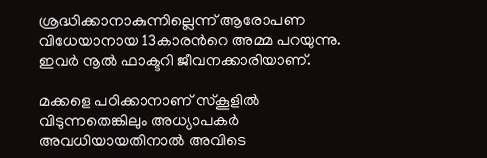ശ്രദ്ധിക്കാനാകുന്നില്ലെന്ന് ആരോപണ വിധേയാനായ 13കാരന്‍റെ അമ്മ പറയുന്നു. ഇവർ നൂൽ ഫാക്ടറി ജീവനക്കാരിയാണ്.

മക്കളെ പഠിക്കാനാണ് സ്കൂളിൽ വിടുന്നതെങ്കിലും അധ്യാപകർ അവധിയായതിനാൽ അവിടെ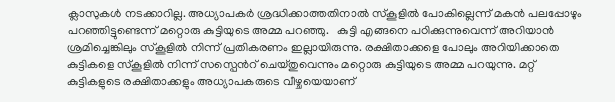ക്ലാസുകൾ നടക്കാറില്ല. അധ്യാപകർ ശ്രദ്ധിക്കാത്തതിനാൽ സ്കൂളിൽ പോകില്ലെന്ന് മകൻ പലപ്പോഴും പറഞ്ഞിട്ടുണ്ടെന്ന് മറ്റൊരു കുട്ടിയുടെ അമ്മ പറഞ്ഞു.   കുട്ടി എങ്ങനെ പഠിക്കുന്നുവെന്ന് അറിയാൻ ശ്രമിച്ചെങ്കിലും സ്കൂളില്‍ നിന്ന് പ്രതികരണം ഇല്ലായിരുന്നു. രക്ഷിതാക്കളെ പോലും അറിയിക്കാതെ കുട്ടികളെ സ്കൂളിൽ നിന്ന് സസ്പെന്‍റ് ചെയ്തുവെന്നും മറ്റൊരു കുട്ടിയുടെ അമ്മ പറയുന്നു. മറ്റ് കുട്ടികളുടെ രക്ഷിതാക്കളും അധ്യാപകരുടെ വീഴ്ചയെയാണ്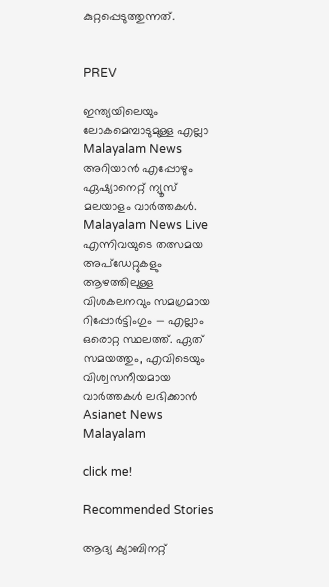കുറ്റപ്പെടുത്തുന്നത്.


PREV

ഇന്ത്യയിലെയും ലോകമെമ്പാടുമുള്ള എല്ലാ Malayalam News അറിയാൻ എപ്പോഴും ഏഷ്യാനെറ്റ് ന്യൂസ് മലയാളം വാർത്തകൾ. Malayalam News Live എന്നിവയുടെ തത്സമയ അപ്‌ഡേറ്റുകളും ആഴത്തിലുള്ള വിശകലനവും സമഗ്രമായ റിപ്പോർട്ടിംഗും — എല്ലാം ഒരൊറ്റ സ്ഥലത്ത്. ഏത് സമയത്തും, എവിടെയും വിശ്വസനീയമായ വാർത്തകൾ ലഭിക്കാൻ Asianet News Malayalam

click me!

Recommended Stories

ആദ്യ ക്യാബിനറ്റ്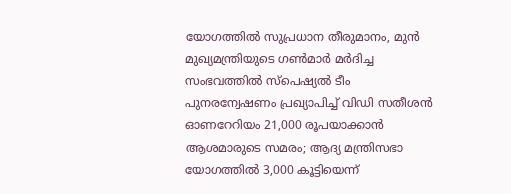യോഗത്തിൽ സുപ്രധാന തീരുമാനം, മുൻ മുഖ്യമന്ത്രിയുടെ ഗൺമാർ മർദിച്ച സംഭവത്തിൽ സ്പെഷ്യൽ ടീം പുനരന്വേഷണം പ്രഖ്യാപിച്ച് വിഡി സതീശൻ
ഓണറേറിയം 21,000 രൂപയാക്കാൻ ആശമാരുടെ സമരം; ആദ്യ മന്ത്രിസഭാ യോഗത്തിൽ 3,000 കൂട്ടിയെന്ന്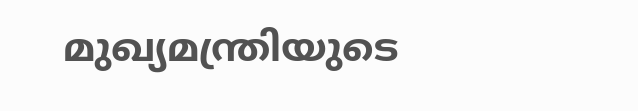മുഖ്യമന്ത്രിയുടെ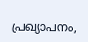പ്രഖ്യാപനം,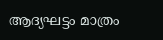ആദ്യഘട്ടം മാത്രം